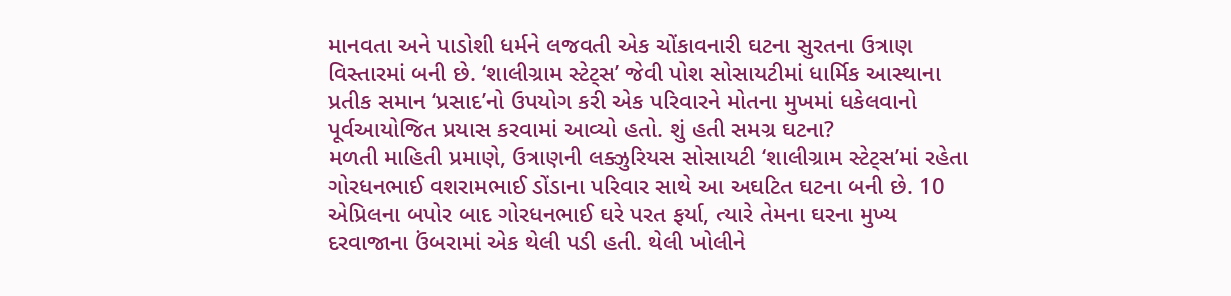માનવતા અને પાડોશી ધર્મને લજવતી એક ચોંકાવનારી ઘટના સુરતના ઉત્રાણ વિસ્તારમાં બની છે. ‘શાલીગ્રામ સ્ટેટ્સ’ જેવી પોશ સોસાયટીમાં ધાર્મિક આસ્થાના પ્રતીક સમાન ‘પ્રસાદ’નો ઉપયોગ કરી એક પરિવારને મોતના મુખમાં ધકેલવાનો પૂર્વઆયોજિત પ્રયાસ કરવામાં આવ્યો હતો. શું હતી સમગ્ર ઘટના?
મળતી માહિતી પ્રમાણે, ઉત્રાણની લક્ઝુરિયસ સોસાયટી ‘શાલીગ્રામ સ્ટેટ્સ’માં રહેતા ગોરધનભાઈ વશરામભાઈ ડોંડાના પરિવાર સાથે આ અઘટિત ઘટના બની છે. 10 એપ્રિલના બપોર બાદ ગોરધનભાઈ ઘરે પરત ફર્યા, ત્યારે તેમના ઘરના મુખ્ય દરવાજાના ઉંબરામાં એક થેલી પડી હતી. થેલી ખોલીને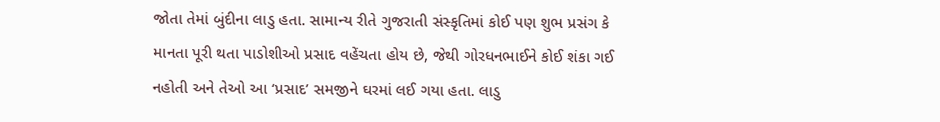જોતા તેમાં બુંદીના લાડુ હતા. સામાન્ય રીતે ગુજરાતી સંસ્કૃતિમાં કોઈ પણ શુભ પ્રસંગ કે માનતા પૂરી થતા પાડોશીઓ પ્રસાદ વહેંચતા હોય છે, જેથી ગોરધનભાઈને કોઈ શંકા ગઈ નહોતી અને તેઓ આ ‘પ્રસાદ’ સમજીને ઘરમાં લઈ ગયા હતા. લાડુ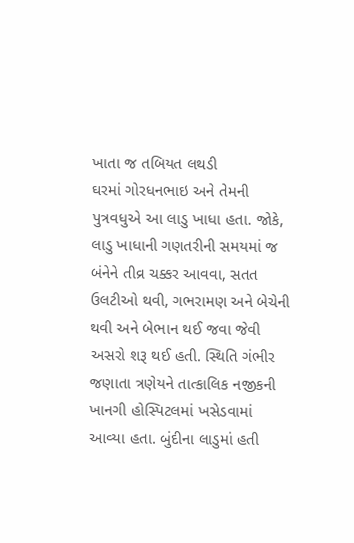ખાતા જ તબિયત લથડી
ઘરમાં ગોરધનભાઇ અને તેમની પુત્રવધુએ આ લાડુ ખાધા હતા. જોકે, લાડુ ખાધાની ગણતરીની સમયમાં જ બંનેને તીવ્ર ચક્કર આવવા, સતત ઉલટીઓ થવી, ગભરામણ અને બેચેની થવી અને બેભાન થઈ જવા જેવી અસરો શરૂ થઈ હતી. સ્થિતિ ગંભીર જણાતા ત્રણેયને તાત્કાલિક નજીકની ખાનગી હોસ્પિટલમાં ખસેડવામાં આવ્યા હતા. બુંદીના લાડુમાં હતી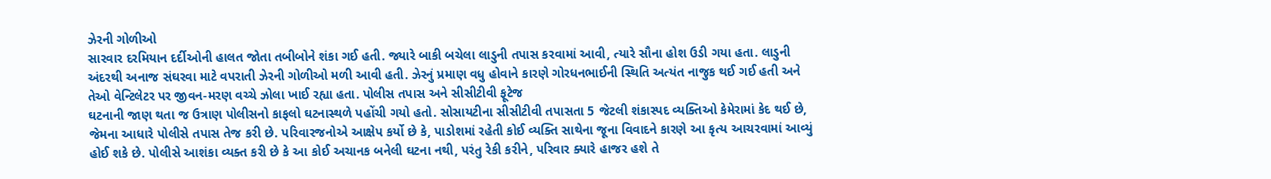ઝેરની ગોળીઓ
સારવાર દરમિયાન દર્દીઓની હાલત જોતા તબીબોને શંકા ગઈ હતી. જ્યારે બાકી બચેલા લાડુની તપાસ કરવામાં આવી, ત્યારે સૌના હોશ ઉડી ગયા હતા. લાડુની અંદરથી અનાજ સંઘરવા માટે વપરાતી ઝેરની ગોળીઓ મળી આવી હતી. ઝેરનું પ્રમાણ વધુ હોવાને કારણે ગોરધનભાઈની સ્થિતિ અત્યંત નાજુક થઈ ગઈ હતી અને તેઓ વેન્ટિલેટર પર જીવન-મરણ વચ્ચે ઝોલા ખાઈ રહ્યા હતા. પોલીસ તપાસ અને સીસીટીવી ફૂટેજ
ઘટનાની જાણ થતા જ ઉત્રાણ પોલીસનો કાફલો ઘટનાસ્થળે પહોંચી ગયો હતો. સોસાયટીના સીસીટીવી તપાસતા 5 જેટલી શંકાસ્પદ વ્યક્તિઓ કેમેરામાં કેદ થઈ છે, જેમના આધારે પોલીસે તપાસ તેજ કરી છે. પરિવારજનોએ આક્ષેપ કર્યો છે કે, પાડોશમાં રહેતી કોઈ વ્યક્તિ સાથેના જૂના વિવાદને કારણે આ કૃત્ય આચરવામાં આવ્યું હોઈ શકે છે. પોલીસે આશંકા વ્યક્ત કરી છે કે આ કોઈ અચાનક બનેલી ઘટના નથી, પરંતુ રેકી કરીને, પરિવાર ક્યારે હાજર હશે તે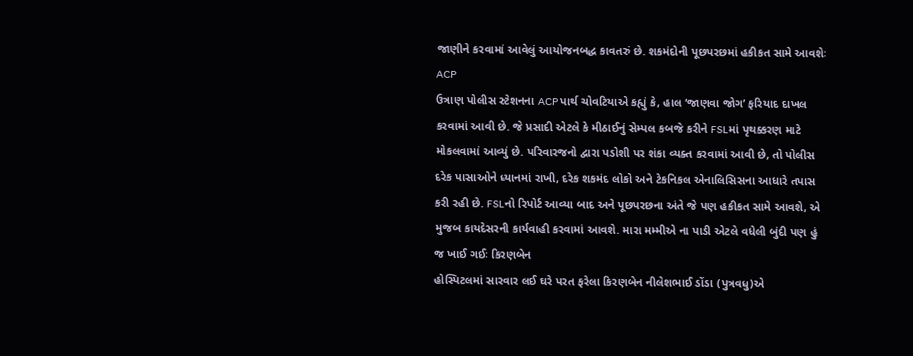જાણીને કરવામાં આવેલું આયોજનબદ્ધ કાવતરું છે. શકમંદોની પૂછપરછમાં હકીકત સામે આવશેઃ ACP
ઉત્રાણ પોલીસ સ્ટેશનના ACP પાર્થ ચોવટિયાએ કહ્યું કે, હાલ ‘જાણવા જોગ’ ફરિયાદ દાખલ કરવામાં આવી છે. જે પ્રસાદી એટલે કે મીઠાઈનું સેમ્પલ કબજે કરીને FSLમાં પૃથક્કરણ માટે મોકલવામાં આવ્યું છે. પરિવારજનો દ્વારા પડોશી પર શંકા વ્યક્ત કરવામાં આવી છે, તો પોલીસ દરેક પાસાઓને ધ્યાનમાં રાખી, દરેક શકમંદ લોકો અને ટેકનિકલ એનાલિસિસના આધારે તપાસ કરી રહી છે. FSLનો રિપોર્ટ આવ્યા બાદ અને પૂછપરછના અંતે જે પણ હકીકત સામે આવશે, એ મુજબ કાયદેસરની કાર્યવાહી કરવામાં આવશે. મારા મમ્મીએ ના પાડી એટલે વધેલી બુંદી પણ હું જ ખાઈ ગઈઃ કિરણબેન
હોસ્પિટલમાં સારવાર લઈ ઘરે પરત ફરેલા કિરણબેન નીલેશભાઈ ડોંડા (પુત્રવધુ)એ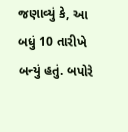જણાવ્યું કે, આ બધું 10 તારીખે બન્યું હતું. બપોરે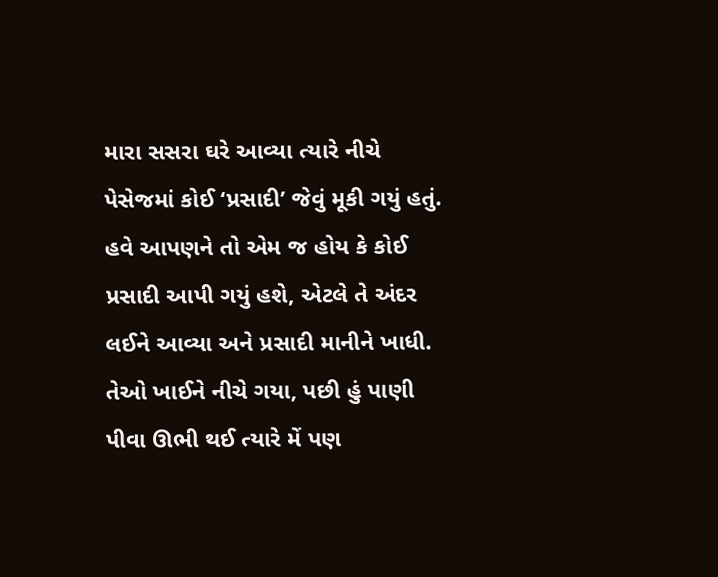મારા સસરા ઘરે આવ્યા ત્યારે નીચે પેસેજમાં કોઈ ‘પ્રસાદી’ જેવું મૂકી ગયું હતું. હવે આપણને તો એમ જ હોય કે કોઈ પ્રસાદી આપી ગયું હશે, એટલે તે અંદર લઈને આવ્યા અને પ્રસાદી માનીને ખાધી. તેઓ ખાઈને નીચે ગયા, પછી હું પાણી પીવા ઊભી થઈ ત્યારે મેં પણ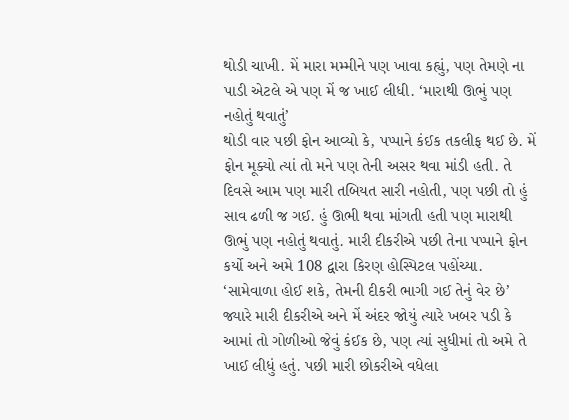થોડી ચાખી. મેં મારા મમ્મીને પણ ખાવા કહ્યું, પણ તેમણે ના પાડી એટલે એ પણ મેં જ ખાઈ લીધી. ‘મારાથી ઊભું પણ નહોતું થવાતું’
થોડી વાર પછી ફોન આવ્યો કે, પપ્પાને કંઈક તકલીફ થઈ છે. મેં ફોન મૂક્યો ત્યાં તો મને પણ તેની અસર થવા માંડી હતી. તે દિવસે આમ પણ મારી તબિયત સારી નહોતી, પણ પછી તો હું સાવ ઢળી જ ગઈ. હું ઊભી થવા માંગતી હતી પણ મારાથી ઊભું પણ નહોતું થવાતું. મારી દીકરીએ પછી તેના પપ્પાને ફોન કર્યો અને અમે 108 દ્વારા કિરણ હોસ્પિટલ પહોંચ્યા. ‘સામેવાળા હોઈ શકે, તેમની દીકરી ભાગી ગઈ તેનું વેર છે’
જ્યારે મારી દીકરીએ અને મેં અંદર જોયું ત્યારે ખબર પડી કે આમાં તો ગોળીઓ જેવું કંઈક છે, પણ ત્યાં સુધીમાં તો અમે તે ખાઈ લીધું હતું. પછી મારી છોકરીએ વધેલા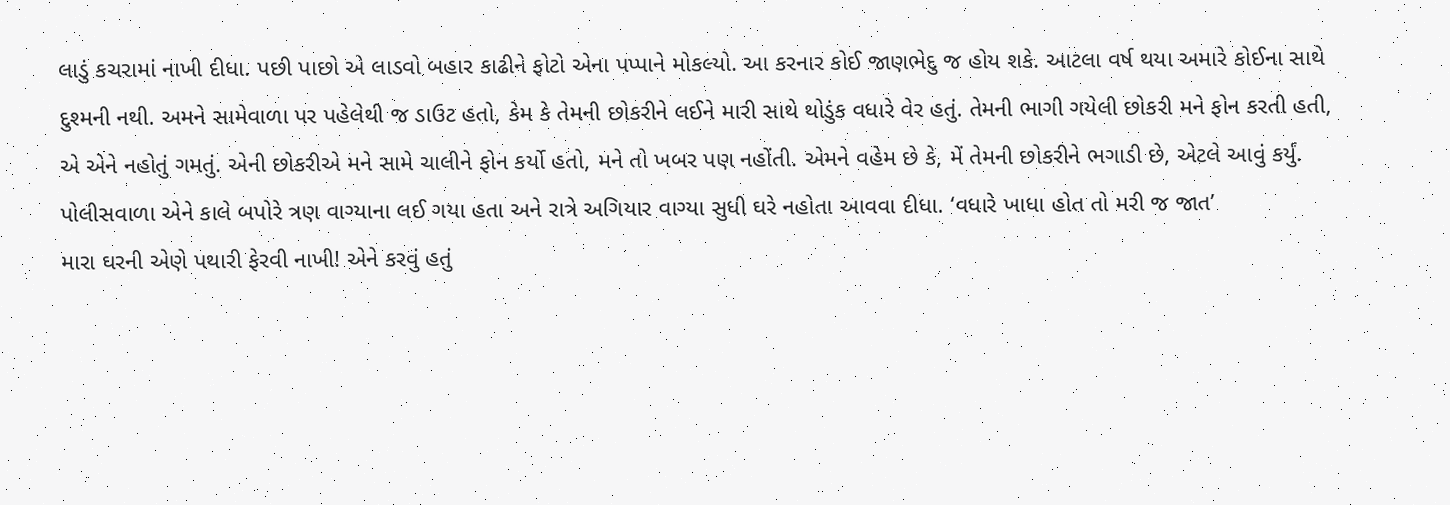લાડું કચરામાં નાખી દીધા. પછી પાછો એ લાડવો બહાર કાઢીને ફોટો એના પપ્પાને મોકલ્યો. આ કરનાર કોઈ જાણભેદુ જ હોય શકે. આટલા વર્ષ થયા અમારે કોઈના સાથે દુશ્મની નથી. અમને સામેવાળા પર પહેલેથી જ ડાઉટ હતો, કેમ કે તેમની છોકરીને લઈને મારી સાથે થોડુંક વધારે વેર હતું. તેમની ભાગી ગયેલી છોકરી મને ફોન કરતી હતી, એ એને નહોતું ગમતું. એની છોકરીએ મને સામે ચાલીને ફોન કર્યો હતો, મને તો ખબર પણ નહોંતી. એમને વહેમ છે કે, મેં તેમની છોકરીને ભગાડી છે, એટલે આવું કર્યું. પોલીસવાળા એને કાલે બપોરે ત્રણ વાગ્યાના લઈ ગયા હતા અને રાત્રે અગિયાર વાગ્યા સુધી ઘરે નહોતા આવવા દીધા. ‘વધારે ખાધા હોત તો મરી જ જાત’
મારા ઘરની એણે પથારી ફેરવી નાખી! એને કરવું હતું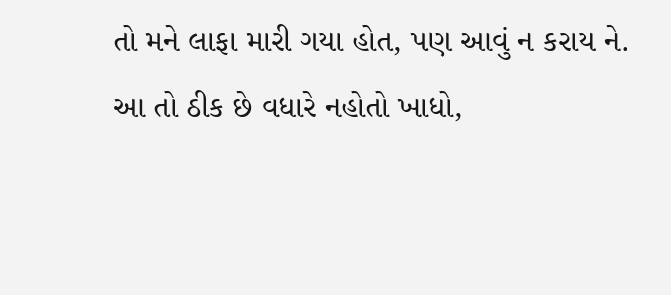તો મને લાફા મારી ગયા હોત, પણ આવું ન કરાય ને. આ તો ઠીક છે વધારે નહોતો ખાધો,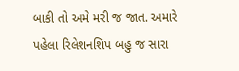બાકી તો અમે મરી જ જાત. અમારે પહેલા રિલેશનશિપ બહુ જ સારા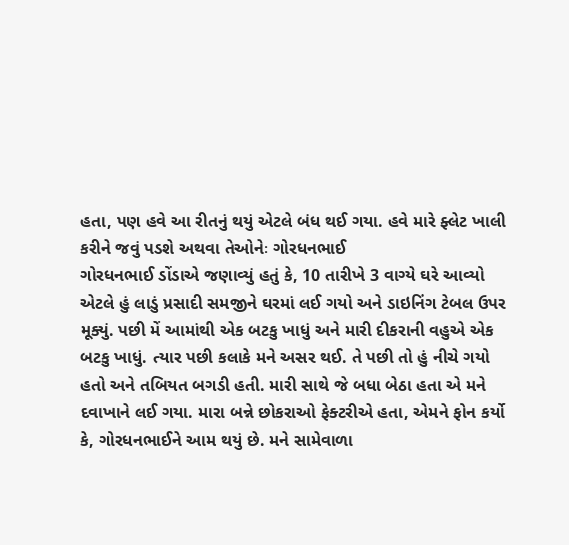હતા, પણ હવે આ રીતનું થયું એટલે બંધ થઈ ગયા. હવે મારે ફ્લેટ ખાલી કરીને જવું પડશે અથવા તેઓનેઃ ગોરધનભાઈ
ગોરધનભાઈ ડોંડાએ જણાવ્યું હતું કે, 10 તારીખે 3 વાગ્યે ઘરે આવ્યો એટલે હું લાડું પ્રસાદી સમજીને ઘરમાં લઈ ગયો અને ડાઇનિંગ ટેબલ ઉપર મૂક્યું. પછી મેં આમાંથી એક બટકુ ખાધું અને મારી દીકરાની વહુએ એક બટકુ ખાધું. ત્યાર પછી કલાકે મને અસર થઈ. તે પછી તો હું નીચે ગયો હતો અને તબિયત બગડી હતી. મારી સાથે જે બધા બેઠા હતા એ મને દવાખાને લઈ ગયા. મારા બન્ને છોકરાઓ ફેક્ટરીએ હતા, એમને ફોન કર્યો કે, ગોરધનભાઈને આમ થયું છે. મને સામેવાળા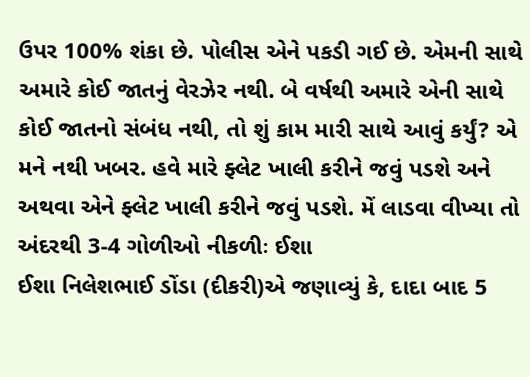ઉપર 100% શંકા છે. પોલીસ એને પકડી ગઈ છે. એમની સાથે અમારે કોઈ જાતનું વેરઝેર નથી. બે વર્ષથી અમારે એની સાથે કોઈ જાતનો સંબંધ નથી, તો શું કામ મારી સાથે આવું કર્યું? એ મને નથી ખબર. હવે મારે ફ્લેટ ખાલી કરીને જવું પડશે અને અથવા એને ફ્લેટ ખાલી કરીને જવું પડશે. મેં લાડવા વીખ્યા તો અંદરથી 3-4 ગોળીઓ નીકળીઃ ઈશા
ઈશા નિલેશભાઈ ડોંડા (દીકરી)એ જણાવ્યું કે, દાદા બાદ 5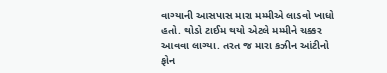વાગ્યાની આસપાસ મારા મમ્મીએ લાડવો ખાધો હતો. થોડો ટાઈમ થયો એટલે મમ્મીને ચક્કર આવવા લાગ્યા. તરત જ મારા કઝીન આંટીનો ફોન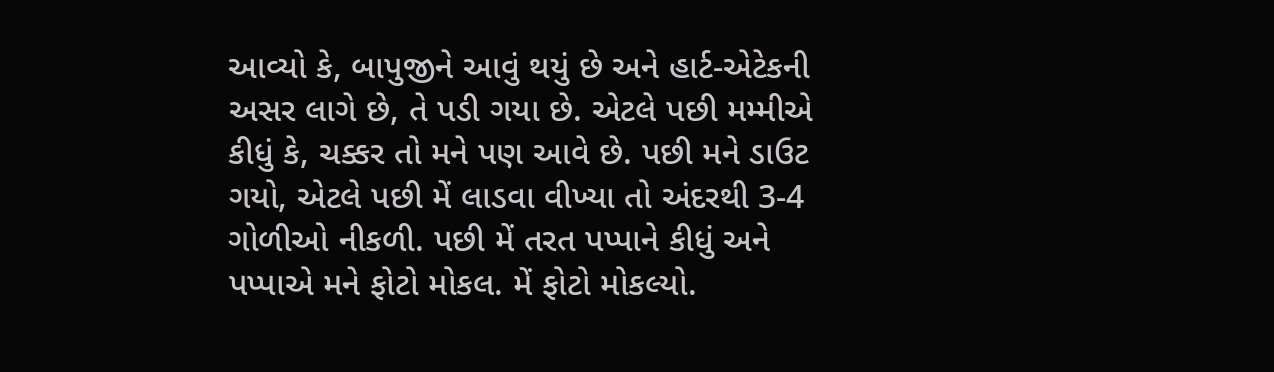આવ્યો કે, બાપુજીને આવું થયું છે અને હાર્ટ-એટેકની અસર લાગે છે, તે પડી ગયા છે. એટલે પછી મમ્મીએ કીધું કે, ચક્કર તો મને પણ આવે છે. પછી મને ડાઉટ ગયો, એટલે પછી મેં લાડવા વીખ્યા તો અંદરથી 3-4 ગોળીઓ નીકળી. પછી મેં તરત પપ્પાને કીધું અને પપ્પાએ મને ફોટો મોકલ. મેં ફોટો મોકલ્યો.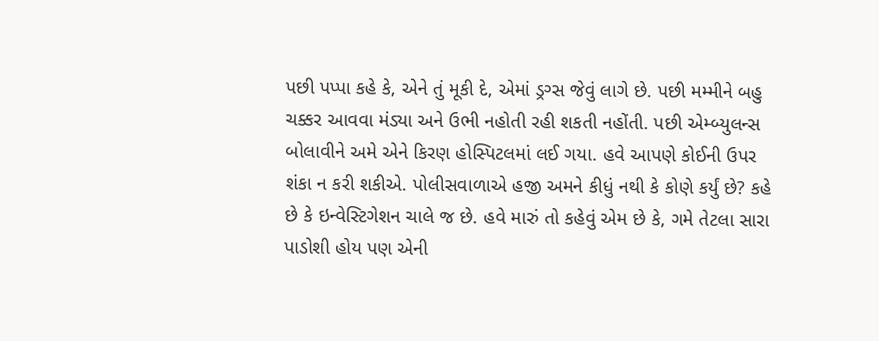પછી પપ્પા કહે કે, એને તું મૂકી દે, એમાં ડ્રગ્સ જેવું લાગે છે. પછી મમ્મીને બહુ ચક્કર આવવા મંડ્યા અને ઉભી નહોતી રહી શકતી નહોંતી. પછી એમ્બ્યુલન્સ બોલાવીને અમે એને કિરણ હોસ્પિટલમાં લઈ ગયા. હવે આપણે કોઈની ઉપર શંકા ન કરી શકીએ. પોલીસવાળાએ હજી અમને કીધું નથી કે કોણે કર્યું છે? કહે છે કે ઇન્વેસ્ટિગેશન ચાલે જ છે. હવે મારું તો કહેવું એમ છે કે, ગમે તેટલા સારા પાડોશી હોય પણ એની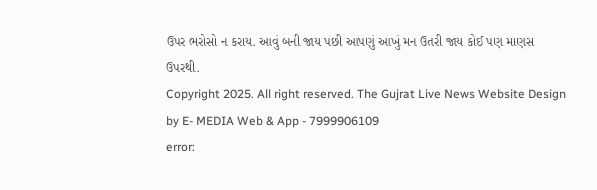ઉપર ભરોસો ન કરાય. આવું બની જાય પછી આપણું આખું મન ઉતરી જાય કોઈ પણ માણસ ઉપરથી.
Copyright 2025. All right reserved. The Gujrat Live News Website Design by E- MEDIA Web & App - 7999906109
error: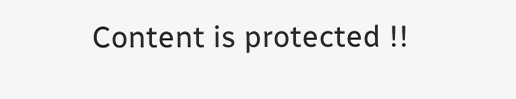Content is protected !!